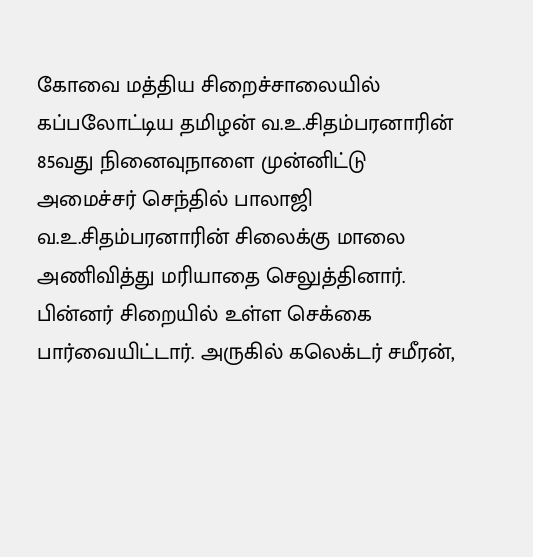கோவை மத்திய சிறைச்சாலையில் கப்பலோட்டிய தமிழன் வ.உ.சிதம்பரனாரின் 85வது நினைவுநாளை முன்னிட்டு அமைச்சர் செந்தில் பாலாஜி வ.உ.சிதம்பரனாரின் சிலைக்கு மாலை அணிவித்து மரியாதை செலுத்தினார்.
பின்னர் சிறையில் உள்ள செக்கை பார்வையிட்டார். அருகில் கலெக்டர் சமீரன்,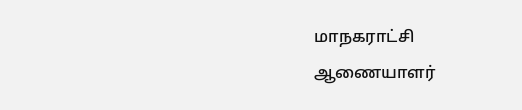மாநகராட்சி ஆணையாளர்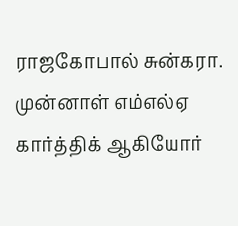ராஜகோபால் சுன்கரா. முன்னாள் எம்எல்ஏ கார்த்திக் ஆகியோர்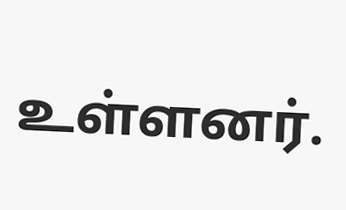உள்ளனர்.